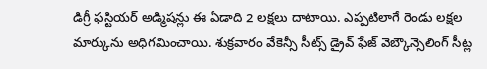డిగ్రీ ఫస్టియర్ అడ్మిషన్లు ఈ ఏడాది 2 లక్షలు దాటాయి. ఎప్పటిలాగే రెండు లక్షల మార్కును అధిగమించాయి. శుక్రవారం వేకెన్సీ సీట్స్ డ్రైవ్ ఫేజ్ వెబ్కౌన్సెలింగ్ సీట్ల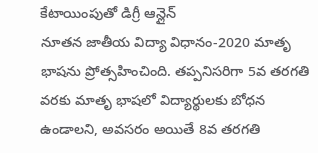కేటాయింపుతో డిగ్రీ ఆన్లైన్
నూతన జాతీయ విద్యా విధానం-2020 మాతృ భాషను ప్రోత్సహించింది. తప్పనిసరిగా 5వ తరగతి వరకు మాతృ భాషలో విద్యార్థులకు బోధన ఉండాలని, అవసరం అయితే 8వ తరగతి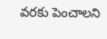వరకు పెంచాలని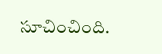సూచించింది.